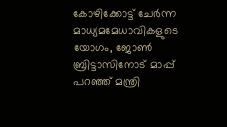കോഴിക്കോട്ട് ചേര്‍ന്ന മാധ്യമമേധാവികളുടെ യോഗം, ജോണ്‍ ബ്രിട്ടാസിനോട് മാപ്പ് പറഞ്ഞ് മന്ത്രി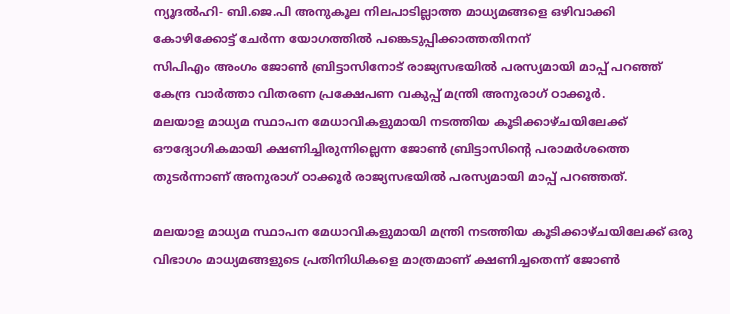ന്യൂദല്‍ഹി- ബി.ജെ.പി അനുകൂല നിലപാടില്ലാത്ത മാധ്യമങ്ങളെ ഒഴിവാക്കി കോഴിക്കോട്ട് ചേര്‍ന്ന യോഗത്തില്‍ പങ്കെടുപ്പിക്കാത്തതിനന്
സിപിഎം അംഗം ജോണ്‍ ബ്രിട്ടാസിനോട് രാജ്യസഭയില്‍ പരസ്യമായി മാപ്പ് പറഞ്ഞ് കേന്ദ്ര വാര്‍ത്താ വിതരണ പ്രക്ഷേപണ വകുപ്പ് മന്ത്രി അനുരാഗ് ഠാക്കൂര്‍.
മലയാള മാധ്യമ സ്ഥാപന മേധാവികളുമായി നടത്തിയ കൂടിക്കാഴ്ചയിലേക്ക് ഔദ്യോഗികമായി ക്ഷണിച്ചിരുന്നില്ലെന്ന ജോണ്‍ ബ്രിട്ടാസിന്റെ പരാമര്‍ശത്തെ തുടര്‍ന്നാണ് അനുരാഗ് ഠാക്കൂര്‍ രാജ്യസഭയില്‍ പരസ്യമായി മാപ്പ് പറഞ്ഞത്.

മലയാള മാധ്യമ സ്ഥാപന മേധാവികളുമായി മന്ത്രി നടത്തിയ കൂടിക്കാഴ്ചയിലേക്ക് ഒരു വിഭാഗം മാധ്യമങ്ങളുടെ പ്രതിനിധികളെ മാത്രമാണ് ക്ഷണിച്ചതെന്ന് ജോണ്‍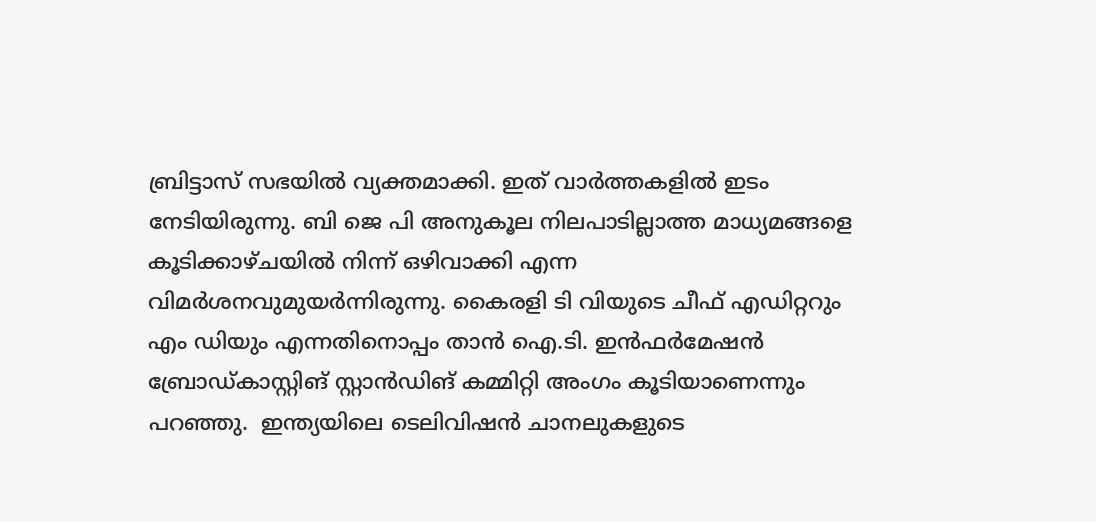ബ്രിട്ടാസ് സഭയില്‍ വ്യക്തമാക്കി. ഇത് വാര്‍ത്തകളില്‍ ഇടം നേടിയിരുന്നു. ബി ജെ പി അനുകൂല നിലപാടില്ലാത്ത മാധ്യമങ്ങളെ കൂടിക്കാഴ്ചയില്‍ നിന്ന് ഒഴിവാക്കി എന്ന വിമര്‍ശനവുമുയര്‍ന്നിരുന്നു. കൈരളി ടി വിയുടെ ചീഫ് എഡിറ്ററും എം ഡിയും എന്നതിനൊപ്പം താന്‍ ഐ.ടി. ഇന്‍ഫര്‍മേഷന്‍ ബ്രോഡ്കാസ്റ്റിങ് സ്റ്റാന്‍ഡിങ് കമ്മിറ്റി അംഗം കൂടിയാണെന്നും പറഞ്ഞു.  ഇന്ത്യയിലെ ടെലിവിഷന്‍ ചാനലുകളുടെ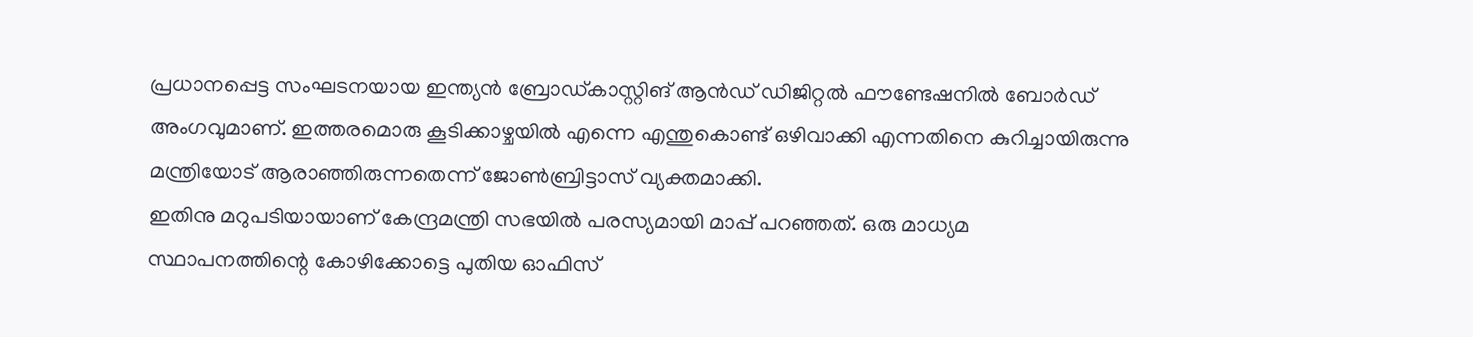പ്രധാനപ്പെട്ട സംഘടനയായ ഇന്ത്യന്‍ ബ്രോഡ്കാസ്റ്റിങ് ആന്‍ഡ് ഡിജിറ്റല്‍ ഫൗണ്ടേഷനില്‍ ബോര്‍ഡ് അംഗവുമാണ്. ഇത്തരമൊരു കൂടിക്കാഴ്ചയില്‍ എന്നെ എന്തുകൊണ്ട് ഒഴിവാക്കി എന്നതിനെ കുറിച്ചായിരുന്നു മന്ത്രിയോട് ആരാഞ്ഞിരുന്നതെന്ന് ജോണ്‍ബ്രിട്ടാസ് വ്യക്തമാക്കി.
ഇതിനു മറുപടിയായാണ് കേന്ദ്രമന്ത്രി സഭയില്‍ പരസ്യമായി മാപ്പ് പറഞ്ഞത്. ഒരു മാധ്യമ സ്ഥാപനത്തിന്റെ കോഴിക്കോട്ടെ പുതിയ ഓഫിസ്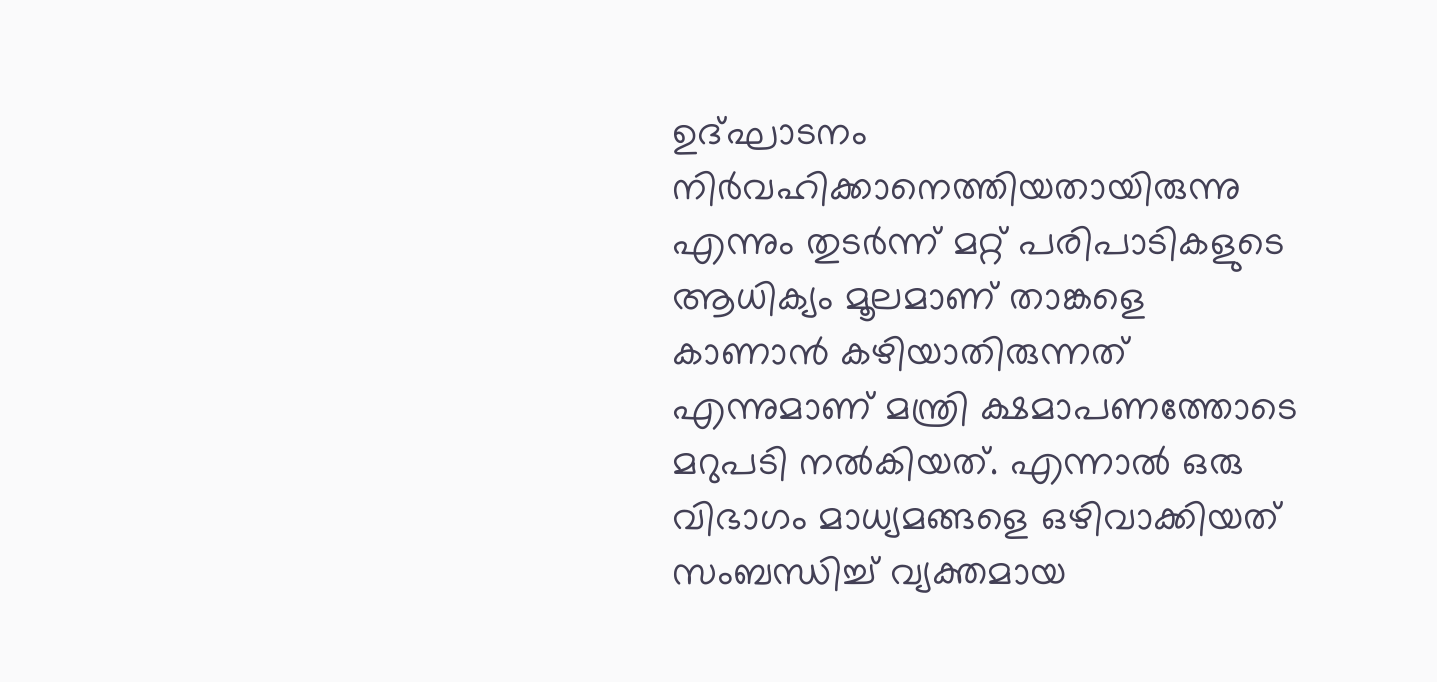ഉദ്ഘാടനം നിര്‍വഹിക്കാനെത്തിയതായിരുന്നു എന്നും തുടര്‍ന്ന് മറ്റ് പരിപാടികളുടെ ആധിക്യം മൂലമാണ് താങ്കളെ കാണാന്‍ കഴിയാതിരുന്നത് എന്നുമാണ് മന്ത്രി ക്ഷമാപണത്തോടെ മറുപടി നല്‍കിയത്. എന്നാല്‍ ഒരു വിഭാഗം മാധ്യമങ്ങളെ ഒഴിവാക്കിയത് സംബന്ധിച്ച് വ്യക്തമായ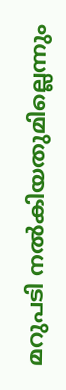മറുപടി നല്‍കിയതുമില്ലെന്നും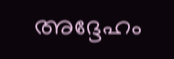അദ്ദേഹം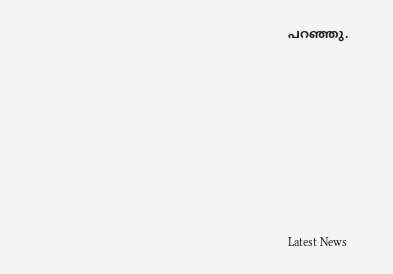പറഞ്ഞു.









Latest News